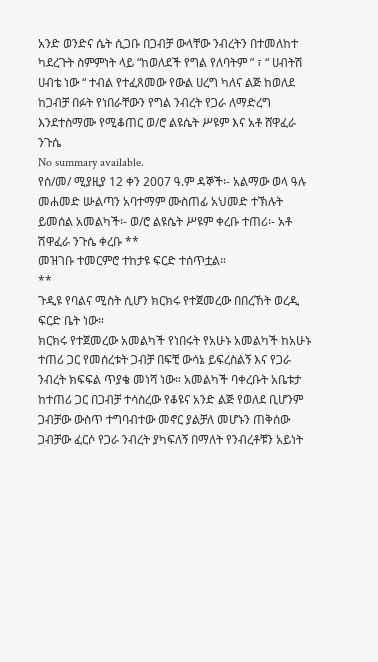አንድ ወንድና ሴት ሲጋቡ በጋብቻ ውላቸው ንብረትን በተመለከተ ካደረጉት ስምምነት ላይ “ከወለደች የግል የለባትም ” ፣ “ ሀብትሽ ሀብቴ ነው “ ተብል የተፈጸመው የውል ሀረግ ካለና ልጅ ከወለደ ከጋብቻ በፉት የነበራቸውን የግል ንብረት የጋራ ለማድረግ እንደተስማሙ የሚቆጠር ወ/ሮ ልዩሴት ሥዩም እና አቶ ሸዋፈራ ንጉሴ
No summary available.
የሰ/መ/ ሚያዚያ 12 ቀን 2007 ዓ.ም ዳኞች፡- አልማው ወላ ዓሉ መሐመድ ሡልጣን አባተማም ሙስጠፊ አህመድ ተኽሉት ይመሰል አመልካች፡- ወ/ሮ ልዩሴት ሥዩም ቀረቡ ተጠሪ፡- አቶ ሽዋፈራ ንጉሴ ቀረቡ **
መዝገቡ ተመርምሮ ተከታዩ ፍርድ ተሰጥቷል።
**
ጉዲዩ የባልና ሚስት ሲሆን ክርክሩ የተጀመረው በበረኸት ወረዲ ፍርድ ቤት ነው።
ክርክሩ የተጀመረው አመልካች የነበሩት የአሁኑ አመልካች ከአሁኑ ተጠሪ ጋር የመሰረቱት ጋብቻ በፍቺ ውሳኔ ይፍረስልኝ እና የጋራ ንብረት ክፍፍል ጥያቄ መነሻ ነው። አመልካች ባቀረቡት አቤቱታ ከተጠሪ ጋር በጋብቻ ተሳስረው የቆዩና አንድ ልጅ የወለደ ቢሆንም ጋብቻው ውስጥ ተግባብተው መኖር ያልቻለ መሆኑን ጠቅሰው ጋብቻው ፈርሶ የጋራ ንብረት ያካፍለኝ በማለት የንብረቶቹን አይነት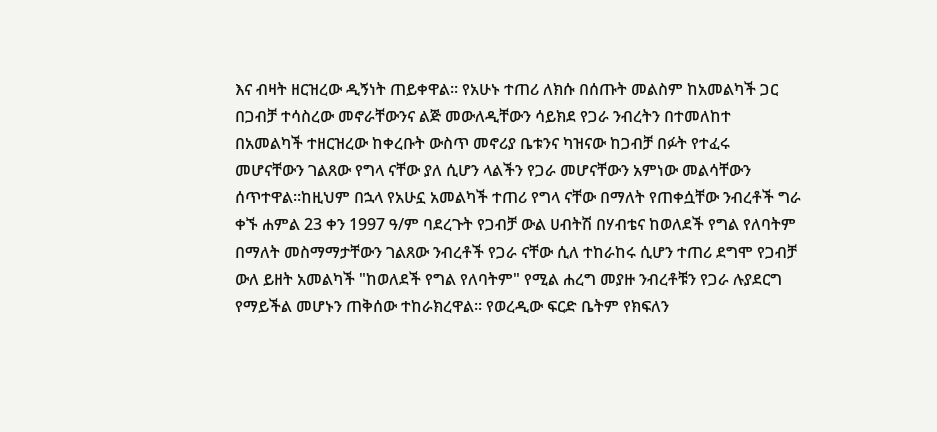እና ብዛት ዘርዝረው ዲኝነት ጠይቀዋል። የአሁኑ ተጠሪ ለክሱ በሰጡት መልስም ከአመልካች ጋር በጋብቻ ተሳስረው መኖራቸውንና ልጅ መውለዲቸውን ሳይክደ የጋራ ንብረትን በተመለከተ በአመልካች ተዘርዝረው ከቀረቡት ውስጥ መኖሪያ ቤቱንና ካዝናው ከጋብቻ በፉት የተፈሩ መሆናቸውን ገልጸው የግላ ናቸው ያለ ሲሆን ላልችን የጋራ መሆናቸውን አምነው መልሳቸውን ሰጥተዋል።ከዚህም በኋላ የአሁኗ አመልካች ተጠሪ የግላ ናቸው በማለት የጠቀሷቸው ንብረቶች ግራ ቀኙ ሐምል 23 ቀን 1997 ዓ/ም ባደረጉት የጋብቻ ውል ሀብትሽ በሃብቴና ከወለደች የግል የለባትም በማለት መስማማታቸውን ገልጸው ንብረቶች የጋራ ናቸው ሲለ ተከራከሩ ሲሆን ተጠሪ ደግሞ የጋብቻ ውለ ይዘት አመልካች "ከወለደች የግል የለባትም" የሚል ሐረግ መያዙ ንብረቶቹን የጋራ ሉያደርግ የማይችል መሆኑን ጠቅሰው ተከራክረዋል። የወረዲው ፍርድ ቤትም የክፍለን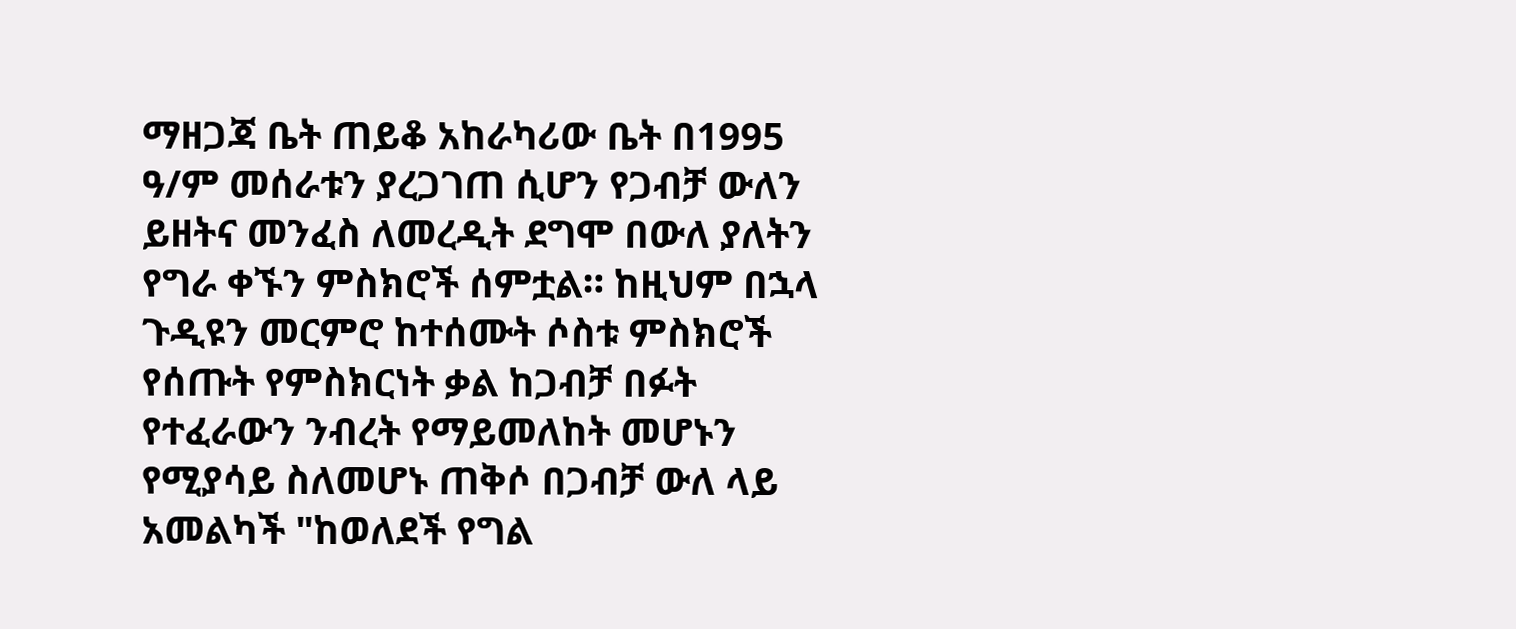ማዘጋጃ ቤት ጠይቆ አከራካሪው ቤት በ1995 ዓ/ም መሰራቱን ያረጋገጠ ሲሆን የጋብቻ ውለን ይዘትና መንፈስ ለመረዲት ደግሞ በውለ ያለትን የግራ ቀኙን ምስክሮች ሰምቷል። ከዚህም በኋላ ጉዲዩን መርምሮ ከተሰሙት ሶስቱ ምስክሮች የሰጡት የምስክርነት ቃል ከጋብቻ በፉት የተፈራውን ንብረት የማይመለከት መሆኑን የሚያሳይ ስለመሆኑ ጠቅሶ በጋብቻ ውለ ላይ አመልካች "ከወለደች የግል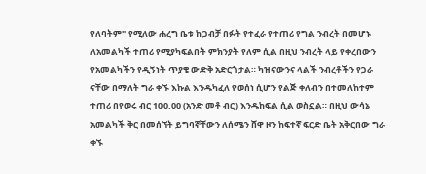የለባትም" የሚለው ሐረግ ቤቱ ከጋብቻ በፉት የተፈራ የተጠሪ የግል ንብረት በመሆኑ ለአመልካች ተጠሪ የሚያካፍልበት ምክንያት የለም ሲል በዚህ ንብረት ላይ የቀረበውን የአመልካችን የዲኝነት ጥያቄ ውድቅ አድርጎታል። ካዝናውንና ላልች ንብረቶችን የጋራ ናቸው በማለት ግራ ቀኙ እኩል እንዱካፈለ የወሰነ ሲሆን የልጅ ቀለብን በተመለከተም ተጠሪ በየወሩ ብር 100.00 (አንድ መቶ ብር) እንዱከፍል ሲል ወስኗል። በዚህ ውሳኔ አመልካች ቅር በመሰኘት ይግባኛቸውን ለሰሜን ሸዋ ዞን ከፍተኛ ፍርድ ቤት አቅርበው ግራ ቀኙ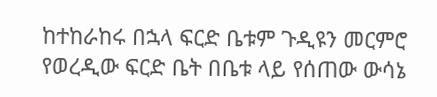ከተከራከሩ በኋላ ፍርድ ቤቱም ጉዲዩን መርምሮ የወረዲው ፍርድ ቤት በቤቱ ላይ የሰጠው ውሳኔ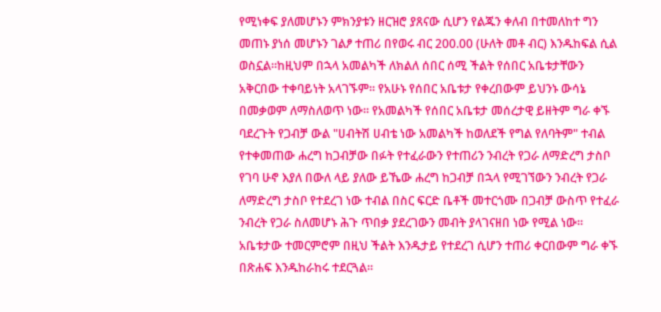የሚነቀፍ ያለመሆኑን ምክንያቱን ዘርዝሮ ያጸናው ሲሆን የልጁን ቀለብ በተመለከተ ግን መጠኑ ያነሰ መሆኑን ገልፆ ተጠሪ በየወሩ ብር 200.00 (ሁለት መቶ ብር) እንዱከፍል ሲል ወስኗል።ከዚህም በኋላ አመልካች ለክልለ ሰበር ሰሚ ችልት የሰበር አቤቱታቸውን አቅርበው ተቀባይነት አላገኙም። የአሁኑ የሰበር አቤቱታ የቀረበውም ይህንኑ ውሳኔ በመቃወም ለማስለወጥ ነው። የአመልካች የሰበር አቤቱታ መሰረታዊ ይዘትም ግራ ቀኙ ባደረጉት የጋብቻ ውል "ሀብትሽ ሀብቴ ነው አመልካች ከወለደች የግል የለባትም" ተብል የተቀመጠው ሐረግ ከጋብቻው በፉት የተፈራውን የተጠሪን ንብረት የጋራ ለማድረግ ታስቦ የገባ ሁኖ እያለ በውለ ላይ ያለው ይኼው ሐረግ ከጋብቻ በኋላ የሚገኘውን ንብረት የጋራ ለማድረግ ታስቦ የተደረገ ነው ተብል በስር ፍርድ ቤቶች መተርጎሙ በጋብቻ ውስጥ የተፈራ ንብረት የጋራ ስለመሆኑ ሕጉ ጥበቃ ያደረገውን መብት ያላገናዘበ ነው የሚል ነው። አቤቱታው ተመርምሮም በዚህ ችልት እንዱታይ የተደረገ ሲሆን ተጠሪ ቀርበውም ግራ ቀኙ በጽሐፍ እንዱከራከሩ ተደርጓል።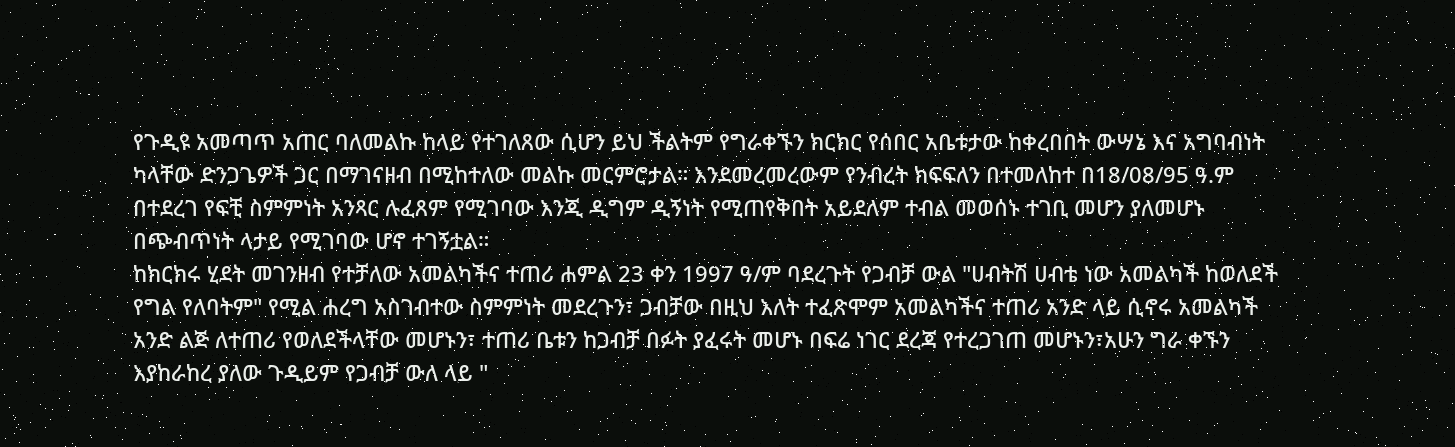የጉዲዩ አመጣጥ አጠር ባለመልኩ ከላይ የተገለጸው ሲሆን ይህ ችልትም የግራቀኙን ክርክር የሰበር አቤቱታው ከቀረበበት ውሣኔ እና አግባብነት ካላቸው ድንጋጌዎች ጋር በማገናዘብ በሚከተለው መልኩ መርምሮታል። እንደመረመረውም የንብረት ክፍፍለን በተመለከተ በ18/08/95 ዓ.ም በተደረገ የፍቺ ስምምነት አንጻር ሉፈጸም የሚገባው እንጂ ዲግም ዲኝነት የሚጠየቅበት አይደለም ተብል መወሰኑ ተገቢ መሆን ያለመሆኑ በጭብጥነት ላታይ የሚገባው ሆኖ ተገኝቷል።
ከክርክሩ ሂደት መገንዘብ የተቻለው አመልካችና ተጠሪ ሐምል 23 ቀን 1997 ዓ/ም ባደረጉት የጋብቻ ውል "ሀብትሽ ሀብቴ ነው አመልካች ከወለደች የግል የለባትም" የሚል ሐረግ አስገብተው ስምምነት መደረጉን፣ ጋብቻው በዚህ እለት ተፈጽሞም አመልካችና ተጠሪ አንድ ላይ ሲኖሩ አመልካች አንድ ልጅ ለተጠሪ የወለደችላቸው መሆኑን፣ ተጠሪ ቤቱን ከጋብቻ በፉት ያፈሩት መሆኑ በፍሬ ነገር ደረጃ የተረጋገጠ መሆኑን፣አሁን ግራ ቀኙን እያከራከረ ያለው ጉዲይም የጋብቻ ውለ ላይ "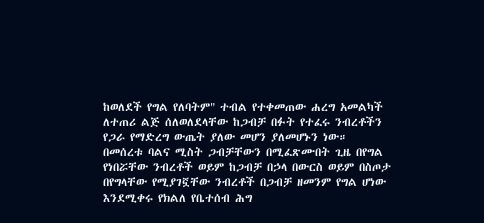ከወለደች የግል የለባትም" ተብል የተቀመጠው ሐረግ አመልካች ለተጠሪ ልጅ ሰለወለደላቸው ከጋብቻ በፉት የተፈሩ ንብረቶችን የጋራ የማድረግ ውጤት ያለው መሆን ያለመሆኑን ነው።
በመሰረቱ ባልና ሚስት ጋብቻቸውን በሚፈጽሙበት ጊዜ በየግል የነበሯቸው ንብረቶች ወይም ከጋብቻ በኃላ በውርስ ወይም በስጦታ በየግላቸው የሚያገኟቸው ንብረቶች በጋብቻ ዘመንም የግል ሆነው እንደሚቀሩ የክልለ የቤተሰብ ሕግ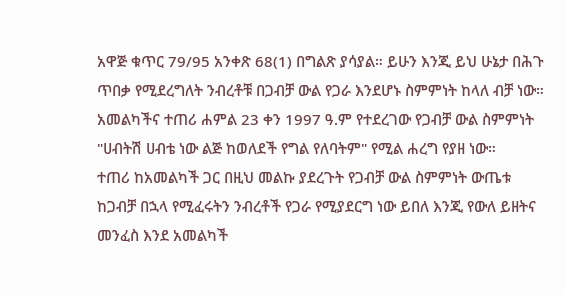አዋጅ ቁጥር 79/95 አንቀጽ 68(1) በግልጽ ያሳያል። ይሁን እንጂ ይህ ሁኔታ በሕጉ ጥበቃ የሚደረግለት ንብረቶቹ በጋብቻ ውል የጋራ እንደሆኑ ስምምነት ከላለ ብቻ ነው። አመልካችና ተጠሪ ሐምል 23 ቀን 1997 ዓ.ም የተደረገው የጋብቻ ውል ስምምነት "ሀብትሽ ሀብቴ ነው ልጅ ከወለደች የግል የለባትም" የሚል ሐረግ የያዘ ነው።
ተጠሪ ከአመልካች ጋር በዚህ መልኩ ያደረጉት የጋብቻ ውል ስምምነት ውጤቱ ከጋብቻ በኋላ የሚፈሩትን ንብረቶች የጋራ የሚያደርግ ነው ይበለ እንጂ የውለ ይዘትና መንፈስ እንደ አመልካች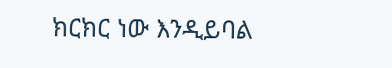ክርክር ነው እንዲይባል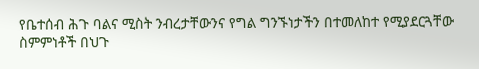የቤተሰብ ሕጉ ባልና ሚስት ንብረታቸውንና የግል ግንኙነታችን በተመለከተ የሚያደርጓቸው ስምምነቶች በህጉ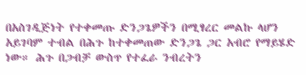በአስገዲጅነት የተቀመጡ ድንጋጌዎችን በሚፃረር መልኩ ላሆን አይገባም ተብል በሕጉ ከተቀመጠው ድንጋጌ ጋር አብሮ የማይሄድ ነው። ሕጉ በጋብቻ ውስጥ የተፈራ ንብረትን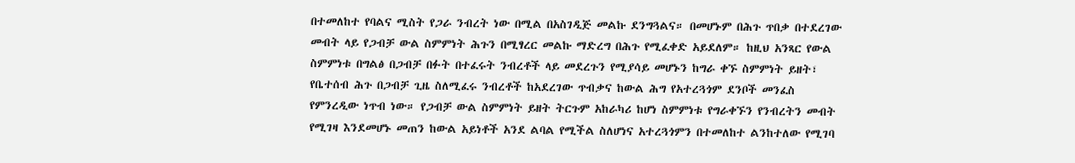በተመለከተ የባልና ሚስት የጋራ ንብረት ነው በሚል በአስገዲጅ መልኩ ደንግጓልና። በመሆኑም በሕጉ ጥበቃ በተደረገው መብት ላይ የጋብቻ ውል ስምምነት ሕጉን በሚፃረር መልኩ ማድረግ በሕጉ የሚፈቀድ አይደለም። ከዚህ አንጻር የውል ስምምነቱ በግልፅ በጋብቻ በፉት በተፈሩት ንብረቶች ላይ መደረጉን የሚያሳይ መሆኑን ከግራ ቀኙ ስምምነት ይዘት፣ የቤተሰብ ሕጉ በጋብቻ ጊዜ ስለሚፈሩ ንብረቶች ከአደረገው ጥብቃና ከውል ሕግ የአተረጓጎም ደንቦች መንፈስ የምንረዲው ነጥብ ነው። የጋብቻ ውል ስምምነት ይዘት ትርጉም አከራካሪ ከሆነ ስምምነቱ የግራቀኙን የንብረትን መብት የሚገዛ እንደመሆኑ መጠን ከውል አይነቶች አንደ ልባል የሚችል ስለሆነና አተረጓጎምን በተመለከተ ልንከተለው የሚገባ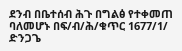ደንብ በቤተሰብ ሕጉ በግልፅ የተቀመጠ ባለመሆኑ በፍ/ብ/ሕ/ቁጥር 1677/1/ ድንጋጌ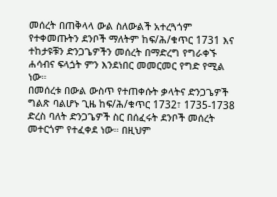መሰረት በጠቅላላ ውል ስለውልች አተረጓጎም የተቀመጡትን ደንቦች ማለትም ከፍ/ሕ/ቁጥር 1731 እና ተከታዩቹን ድንጋጌዎችን መሰረት በማድረግ የግራቀኙ ሐሳብና ፍላጏት ምን እንደነበር መመርመር የግድ የሚል ነው።
በመሰረቱ በውል ውስጥ የተጠቀሱት ቃላትና ድንጋጌዎች ግልጽ ባልሆኑ ጊዜ ከፍ/ሕ/ቁጥር 1732፣ 1735-1738 ድረስ ባለት ድንጋጌዎች ስር በሰፈሩት ደንቦች መሰረት መተርጎም የተፈቀደ ነው። በዚህም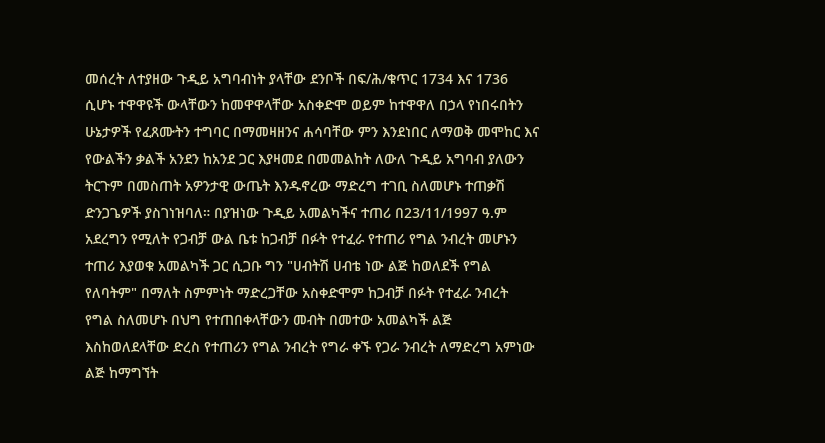መሰረት ለተያዘው ጉዲይ አግባብነት ያላቸው ደንቦች በፍ/ሕ/ቁጥር 1734 እና 1736 ሲሆኑ ተዋዋዩች ውላቸውን ከመዋዋላቸው አስቀድሞ ወይም ከተዋዋለ በኃላ የነበሩበትን ሁኔታዎች የፈጸሙትን ተግባር በማመዛዘንና ሐሳባቸው ምን እንደነበር ለማወቅ መሞከር እና የውልችን ቃልች አንደን ከአንደ ጋር እያዛመደ በመመልከት ለውለ ጉዲይ አግባብ ያለውን ትርጉም በመስጠት አዎንታዊ ውጤት እንዱኖረው ማድረግ ተገቢ ስለመሆኑ ተጠቃሽ ድንጋጌዎች ያስገነዝባለ። በያዝነው ጉዲይ አመልካችና ተጠሪ በ23/11/1997 ዓ.ም አደረግን የሚለት የጋብቻ ውል ቤቱ ከጋብቻ በፉት የተፈራ የተጠሪ የግል ንብረት መሆኑን ተጠሪ እያወቁ አመልካች ጋር ሲጋቡ ግን "ሀብትሽ ሀብቴ ነው ልጅ ከወለደች የግል የለባትም" በማለት ስምምነት ማድረጋቸው አስቀድሞም ከጋብቻ በፉት የተፈራ ንብረት የግል ስለመሆኑ በህግ የተጠበቀላቸውን መብት በመተው አመልካች ልጅ እስከወለደላቸው ድረስ የተጠሪን የግል ንብረት የግራ ቀኙ የጋራ ንብረት ለማድረግ አምነው ልጅ ከማግኘት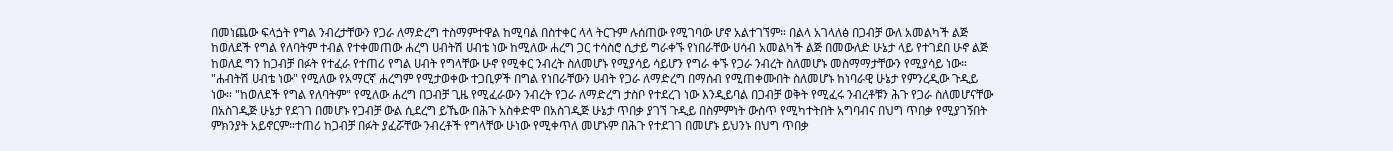በመነጨው ፍላጏት የግል ንብረታቸውን የጋራ ለማድረግ ተስማምተዋል ከሚባል በስተቀር ላላ ትርጉም ሉሰጠው የሚገባው ሆኖ አልተገኘም። በልላ አገላለፅ በጋብቻ ውለ አመልካች ልጅ ከወለደች የግል የለባትም ተብል የተቀመጠው ሐረግ ሀብትሽ ሀብቴ ነው ከሚለው ሐረግ ጋር ተሳስሮ ሲታይ ግራቀኙ የነበራቸው ሀሳብ አመልካች ልጅ በመውለድ ሁኔታ ላይ የተገደበ ሁኖ ልጅ ከወለደ ግን ከጋብቻ በፉት የተፈራ የተጠሪ የግል ሀብት የግላቸው ሁኖ የሚቀር ንብረት ስለመሆኑ የሚያሳይ ሳይሆን የግራ ቀኙ የጋራ ንብረት ስለመሆኑ መስማማታቸውን የሚያሳይ ነው። "ሐብትሽ ሀብቴ ነው" የሚለው የአማርኛ ሐረግም የሚታወቀው ተጋቢዎች በግል የነበራቸውን ሀብት የጋራ ለማድረግ በማሰብ የሚጠቀሙበት ስለመሆኑ ከነባራዊ ሁኔታ የምንረዲው ጉዲይ ነው። "ከወለደች የግል የለባትም" የሚለው ሐረግ በጋብቻ ጊዜ የሚፈራውን ንብረት የጋራ ለማድረግ ታስቦ የተደረገ ነው እንዲይባል በጋብቻ ወቅት የሚፈሩ ንብረቶቹን ሕጉ የጋራ ስለመሆናቸው በአስገዲጅ ሁኔታ የደገገ በመሆኑ የጋብቻ ውል ሲደረግ ይኼው በሕጉ አስቀድሞ በአስገዲጅ ሁኔታ ጥበቃ ያገኘ ጉዲይ በስምምነት ውስጥ የሚካተትበት አግባብና በህግ ጥበቃ የሚያገኝበት ምክንያት አይኖርም።ተጠሪ ከጋብቻ በፉት ያፈሯቸው ንብረቶች የግላቸው ሁነው የሚቀጥለ መሆኑም በሕጉ የተደገገ በመሆኑ ይህንኑ በህግ ጥበቃ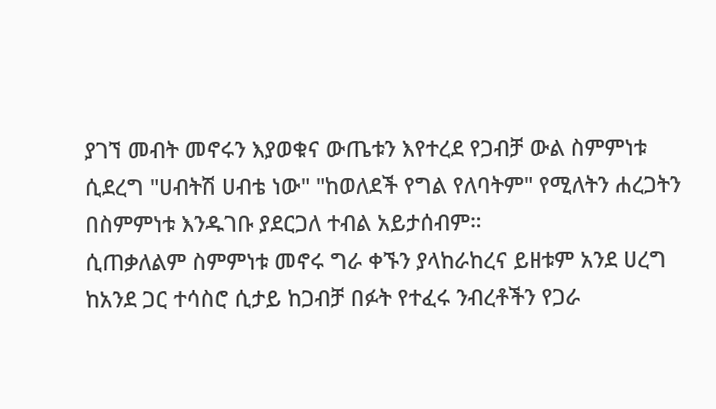ያገኘ መብት መኖሩን እያወቁና ውጤቱን እየተረደ የጋብቻ ውል ስምምነቱ ሲደረግ "ሀብትሽ ሀብቴ ነው" "ከወለደች የግል የለባትም" የሚለትን ሐረጋትን በስምምነቱ እንዱገቡ ያደርጋለ ተብል አይታሰብም።
ሲጠቃለልም ስምምነቱ መኖሩ ግራ ቀኙን ያላከራከረና ይዘቱም አንደ ሀረግ ከአንደ ጋር ተሳስሮ ሲታይ ከጋብቻ በፉት የተፈሩ ንብረቶችን የጋራ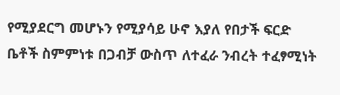የሚያደርግ መሆኑን የሚያሳይ ሁኖ እያለ የበታች ፍርድ ቤቶች ስምምነቱ በጋብቻ ውስጥ ለተፈራ ንብረት ተፈፃሚነት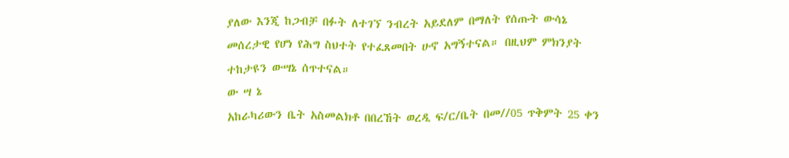ያለው እንጂ ከጋብቻ በፉት ለተገኘ ንብረት አይደለም በማለት የሰጡት ውሳኔ መሰረታዊ የሆነ የሕግ ስህተት የተፈጸመበት ሁኖ አግኝተናል። በዚህም ምክንያት ተከታዩን ውሣኔ ሰጥተናል።
ው ሣ ኔ
አከራካሪውን ቤት አስመልክቶ በበረኸት ወረዲ ፍ/ር/ቤት በመ//05 ጥቅምት 25 ቀን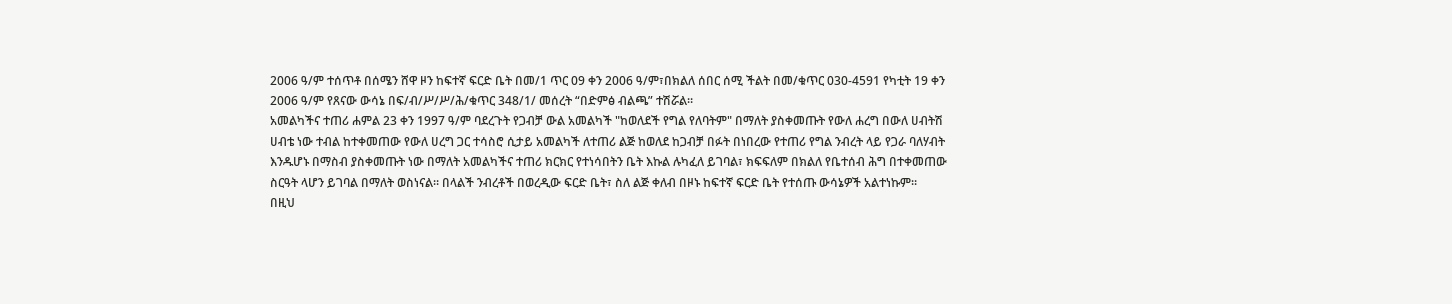2006 ዓ/ም ተሰጥቶ በሰሜን ሸዋ ዞን ከፍተኛ ፍርድ ቤት በመ/1 ጥር 09 ቀን 2006 ዓ/ም፣በክልለ ሰበር ሰሚ ችልት በመ/ቁጥር 030-4591 የካቲት 19 ቀን 2006 ዓ/ም የጸናው ውሳኔ በፍ/ብ/ሥ/ሥ/ሕ/ቁጥር 348/1/ መሰረት “በድምፅ ብልጫ” ተሽሯል።
አመልካችና ተጠሪ ሐምል 23 ቀን 1997 ዓ/ም ባደረጉት የጋብቻ ውል አመልካች "ከወለደች የግል የለባትም" በማለት ያስቀመጡት የውለ ሐረግ በውለ ሀብትሽ ሀብቴ ነው ተብል ከተቀመጠው የውለ ሀረግ ጋር ተሳስሮ ሲታይ አመልካች ለተጠሪ ልጅ ከወለደ ከጋብቻ በፉት በነበረው የተጠሪ የግል ንብረት ላይ የጋራ ባለሃብት እንዱሆኑ በማስብ ያስቀመጡት ነው በማለት አመልካችና ተጠሪ ክርክር የተነሳበትን ቤት እኩል ሉካፈለ ይገባል፣ ክፍፍለም በክልለ የቤተሰብ ሕግ በተቀመጠው ስርዓት ላሆን ይገባል በማለት ወስነናል። በላልች ንብረቶች በወረዲው ፍርድ ቤት፣ ስለ ልጅ ቀለብ በዞኑ ከፍተኛ ፍርድ ቤት የተሰጡ ውሳኔዎች አልተነኩም።
በዚህ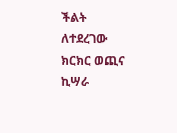ችልት ለተደረገው ክርክር ወጪና ኪሣራ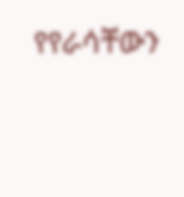የየራሳቸውን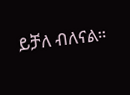ይቻለ ብለናል።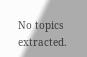No topics extracted.